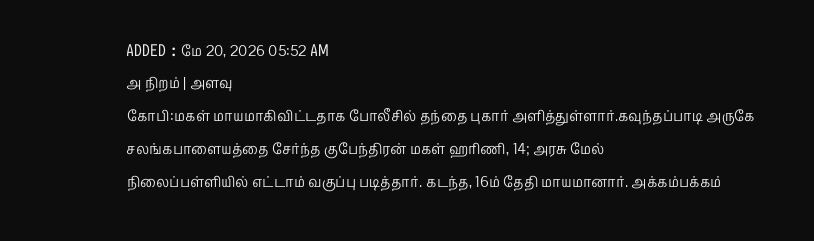ADDED : மே 20, 2026 05:52 AM
அ நிறம் | அளவு
கோபி:மகள் மாயமாகிவிட்டதாக போலீசில் தந்தை புகார் அளித்துள்ளார்.கவுந்தப்பாடி அருகே சலங்கபாளையத்தை சேர்ந்த குபேந்திரன் மகள் ஹரிணி, 14; அரசு மேல்
நிலைப்பள்ளியில் எட்டாம் வகுப்பு படித்தார். கடந்த, 16ம் தேதி மாயமானார். அக்கம்பக்கம்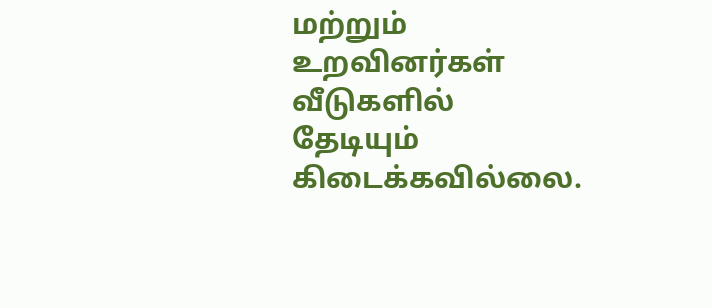மற்றும் உறவினர்கள் வீடுகளில் தேடியும் கிடைக்கவில்லை.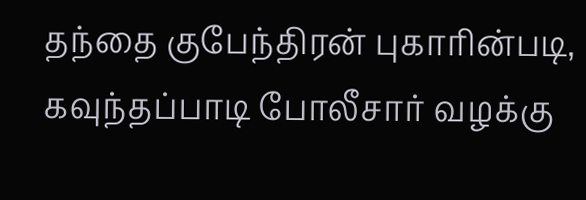தந்தை குபேந்திரன் புகாரின்படி, கவுந்தப்பாடி போலீசார் வழக்கு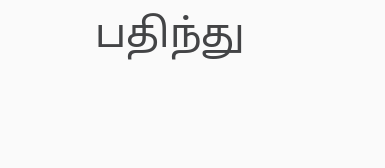பதிந்து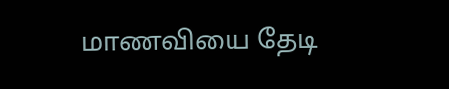மாணவியை தேடி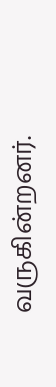வருகின்றனர்.